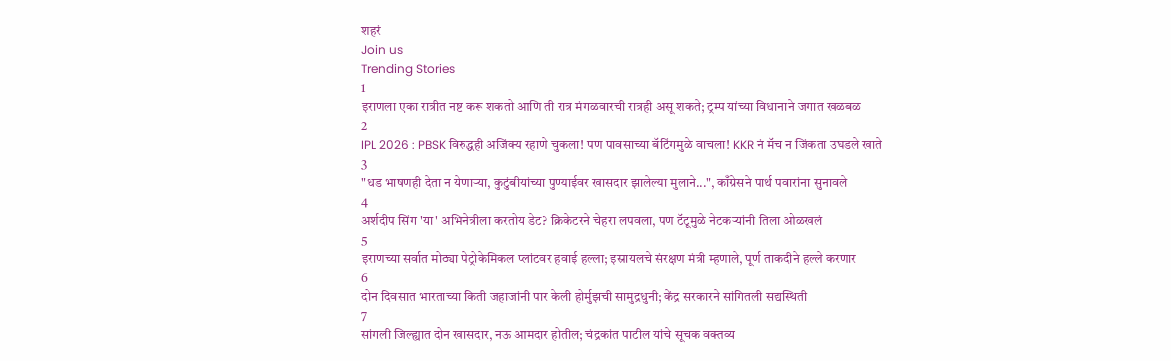शहरं
Join us
Trending Stories
1
इराणला एका रात्रीत नष्ट करू शकतो आणि ती रात्र मंगळवारची रात्रही असू शकते; ट्रम्प यांच्या विधानाने जगात खळबळ
2
IPL 2026 : PBSK विरुद्धही अजिंक्य रहाणे चुकला! पण पावसाच्या बॅटिंगमुळे वाचला! KKR नं मॅच न जिंकता उघडले खाते
3
"धड भाषणही देता न येणाऱ्या, कुटुंबीयांच्या पुण्याईवर खासदार झालेल्या मुलाने...", काँग्रेसने पार्थ पवारांना सुनावले
4
अर्शदीप सिंग 'या' अभिनेत्रीला करतोय डेट? क्रिकेटरने चेहरा लपवला, पण टॅटूमुळे नेटकऱ्यांनी तिला ओळखलं
5
इराणच्या सर्वात मोठ्या पेट्रोकेमिकल प्लांटवर हवाई हल्ला; इस्रायलचे संरक्षण मंत्री म्हणाले, पूर्ण ताकदीने हल्ले करणार
6
दोन दिवसात भारताच्या किती जहाजांनी पार केली होर्मुझची सामुद्रधुनी; केंद्र सरकारने सांगितली सद्यस्थिती
7
सांगली जिल्ह्यात दोन खासदार, नऊ आमदार होतील; चंद्रकांत पाटील यांचे सूचक वक्तव्य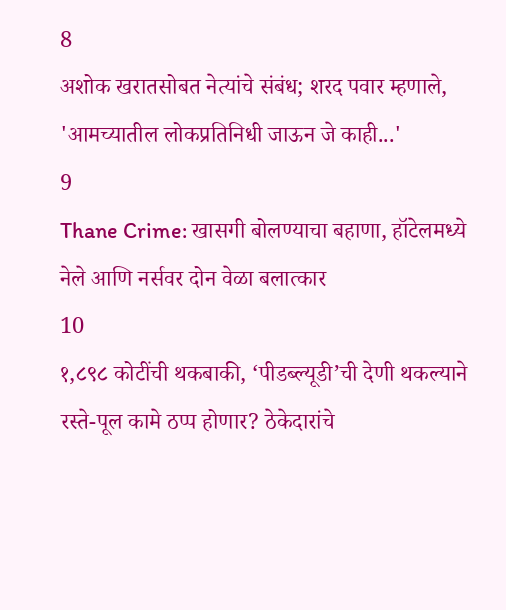8
अशोक खरातसोबत नेत्यांचे संबंध; शरद पवार म्हणाले, 'आमच्यातील लोकप्रतिनिधी जाऊन जे काही...'
9
Thane Crime: खासगी बोलण्याचा बहाणा, हॉटेलमध्ये नेले आणि नर्सवर दोन वेळा बलात्कार
10
१,८९८ कोटींची थकबाकी, ‘पीडब्ल्यूडी’ची देणी थकल्याने रस्ते-पूल कामे ठप्प होणार? ठेकेदारांचे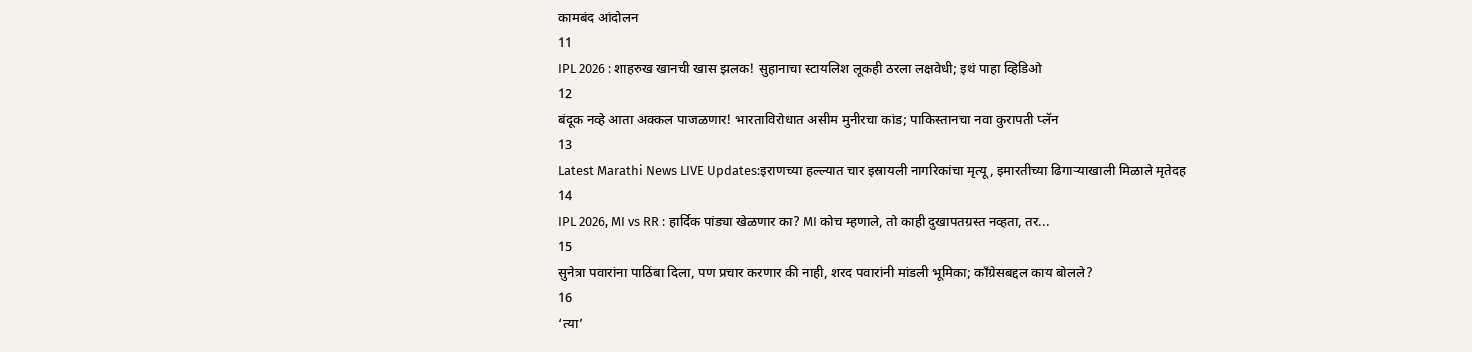कामबंद आंदोलन
11
IPL 2026 : शाहरुख खानची खास झलक! सुहानाचा स्टायलिश लूकही ठरला लक्षवेधी; इथं पाहा व्हिडिओ
12
बंदूक नव्हे आता अक्कल पाजळणार! भारताविरोधात असीम मुनीरचा कांड; पाकिस्तानचा नवा कुरापती प्लॅन
13
Latest Marathi News LIVE Updates:इराणच्या हल्ल्यात चार इस्रायली नागरिकांचा मृत्यू, इमारतीच्या ढिगाऱ्याखाली मिळाले मृतेदह
14
IPL 2026, MI vs RR : हार्दिक पांड्या खेळणार का? MI कोच म्हणाले, तो काही दुखापतग्रस्त नव्हता, तर...
15
सुनेत्रा पवारांना पाठिंबा दिला, पण प्रचार करणार की नाही, शरद पवारांनी मांडली भूमिका; काँग्रेसबद्दल काय बोलले?
16
‘त्या’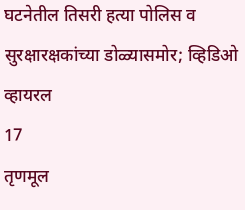घटनेतील तिसरी हत्या पोलिस व सुरक्षारक्षकांच्या डोळ्यासमोर; व्हिडिओ व्हायरल
17
तृणमूल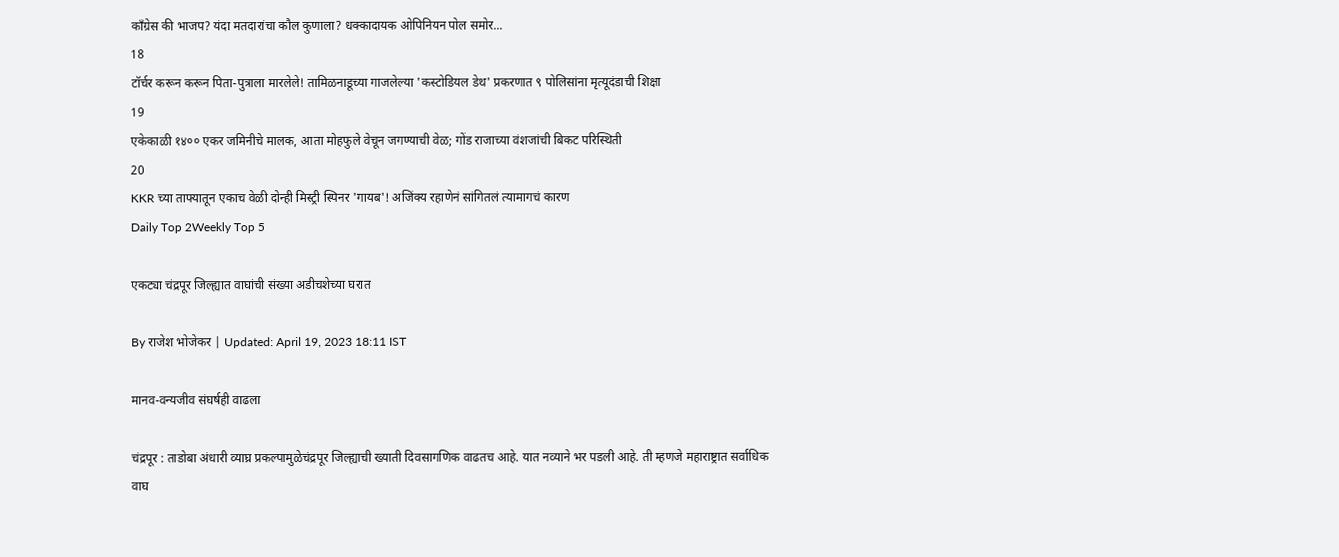काँग्रेस की भाजप? यंदा मतदारांचा कौल कुणाला? धक्कादायक ओपिनियन पोल समोर...
18
टॉर्चर करून करून पिता-पुत्राला मारलेले! तामिळनाडूच्या गाजलेल्या 'कस्टोडियल डेथ' प्रकरणात ९ पोलिसांना मृत्यूदंडाची शिक्षा
19
एकेकाळी १४०० एकर जमिनीचे मालक, आता मोहफुले वेचून जगण्याची वेळ; गोंड राजाच्या वंशजांची बिकट परिस्थिती
20
KKR च्या ताफ्यातून एकाच वेळी दोन्ही मिस्ट्री स्पिनर 'गायब'! अजिंक्य रहाणेनं सांगितलं त्यामागचं कारण
Daily Top 2Weekly Top 5

एकट्या चंद्रपूर जिल्ह्यात वाघांची संख्या अडीचशेच्या घरात

By राजेश भोजेकर | Updated: April 19, 2023 18:11 IST

मानव-वन्यजीव संघर्षही वाढला

चंद्रपूर : ताडोबा अंधारी व्याघ्र प्रकल्पामुळेचंद्रपूर जिल्ह्याची ख्याती दिवसागणिक वाढतच आहे. यात नव्याने भर पडली आहे. ती म्हणजे महाराष्ट्रात सर्वाधिक वाघ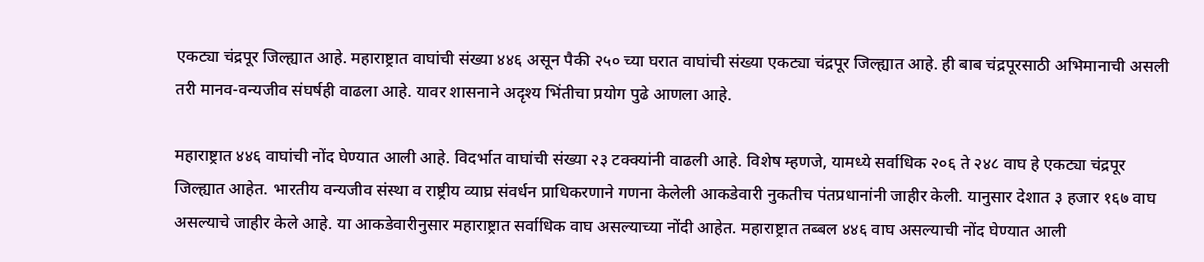एकट्या चंद्रपूर जिल्ह्यात आहे. महाराष्ट्रात वाघांची संख्या ४४६ असून पैकी २५० च्या घरात वाघांची संख्या एकट्या चंद्रपूर जिल्ह्यात आहे. ही बाब चंद्रपूरसाठी अभिमानाची असली तरी मानव-वन्यजीव संघर्षही वाढला आहे. यावर शासनाने अदृश्य भिंतीचा प्रयोग पुढे आणला आहे.

महाराष्ट्रात ४४६ वाघांची नोंद घेण्यात आली आहे. विदर्भात वाघांची संख्या २३ टक्क्यांनी वाढली आहे. विशेष म्हणजे, यामध्ये सर्वाधिक २०६ ते २४८ वाघ हे एकट्या चंद्रपूर जिल्ह्यात आहेत. भारतीय वन्यजीव संस्था व राष्ट्रीय व्याघ्र संवर्धन प्राधिकरणाने गणना केलेली आकडेवारी नुकतीच पंतप्रधानांनी जाहीर केली. यानुसार देशात ३ हजार १६७ वाघ असल्याचे जाहीर केले आहे. या आकडेवारीनुसार महाराष्ट्रात सर्वाधिक वाघ असल्याच्या नोंदी आहेत. महाराष्ट्रात तब्बल ४४६ वाघ असल्याची नोंद घेण्यात आली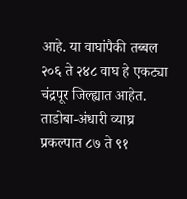आहे. या वाघांपैकी तब्बल २०६ ते २४८ वाघ हे एकट्या चंद्रपूर जिल्ह्यात आहेत. ताडोबा-अंधारी व्याघ्र प्रकल्पात ८७ ते ९१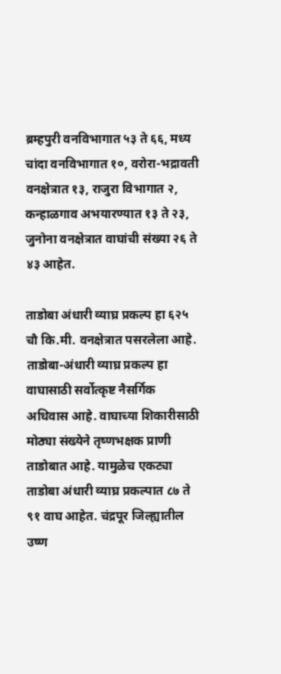ब्रम्हपुरी वनविभागात ५३ ते ६६, मध्य चांदा वनविभागात १०, वरोरा-भद्रावती वनक्षेत्रात १३, राजुरा विभागात २, कन्हाळगाव अभयारण्यात १३ ते २३, जुनोना वनक्षेत्रात वाघांची संख्या २६ ते ४३ आहेत.

ताडोबा अंधारी व्याघ्र प्रकल्प हा ६२५ चौ कि.मी. वनक्षेत्रात पसरलेला आहे. ताडोबा-अंधारी व्याघ्र प्रकल्प हा वाघासाठी सर्वोत्कृष्ट नैसर्गिक अधिवास आहे. वाघाच्या शिकारीसाठी मोठ्या संख्येने तृष्णभक्षक प्राणी ताडोबात आहे. यामुळेच एकट्या ताडोबा अंधारी व्याघ्र प्रकल्पात ८७ ते ९१ वाघ आहेत. चंद्रपूर जिल्ह्यातील उष्ण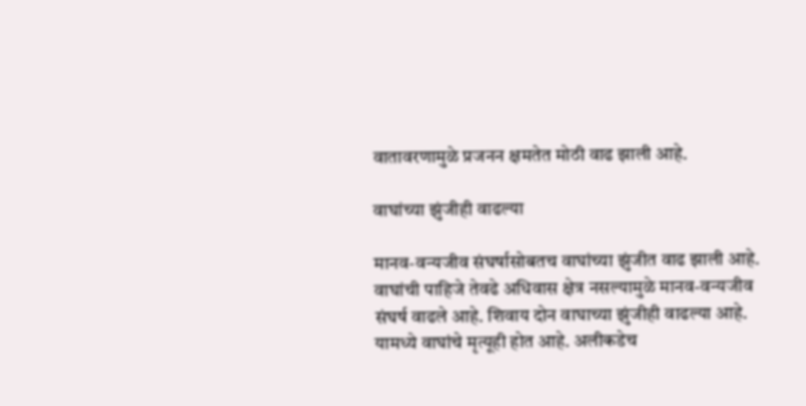वातावरणामुळे प्रजनन क्षमतेत मोठी वाढ झाली आहे.

वाघांच्या झुंजीही वाढल्या

मानव-वन्यजीव संघर्षासोबतच वाघांच्या झुंजीत वाढ झाली आहे. वाघांची पाहिजे तेवढे अधिवास क्षेत्र नसल्यामुळे मानव-वन्यजीव संघर्ष वाढले आहे. शिवाय दोन वाघाच्या झुंजीही वाढल्या आहे. यामध्ये वाघांचे मृत्यूही होत आहे. अलीकडेच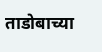ताडोबाच्या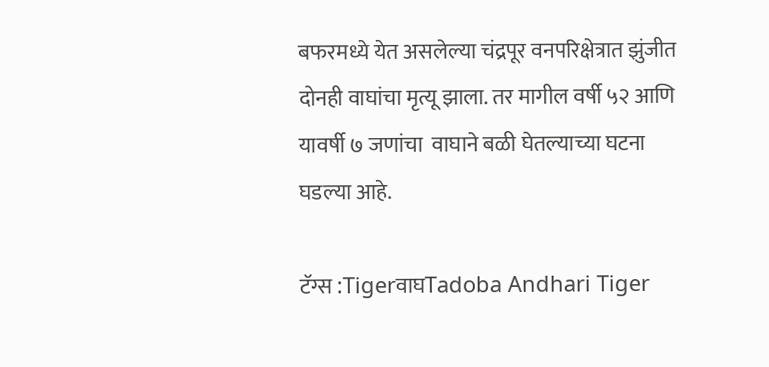बफरमध्ये येत असलेल्या चंद्रपूर वनपरिक्षेत्रात झुंजीत दोनही वाघांचा मृत्यू झाला. तर मागील वर्षी ५२ आणि यावर्षी ७ जणांचा  वाघाने बळी घेतल्याच्या घटना घडल्या आहे.

टॅग्स :TigerवाघTadoba Andhari Tiger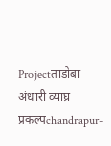Projectताडोबा अंधारी व्याघ्र प्रकल्पchandrapur-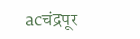acचंद्रपूर